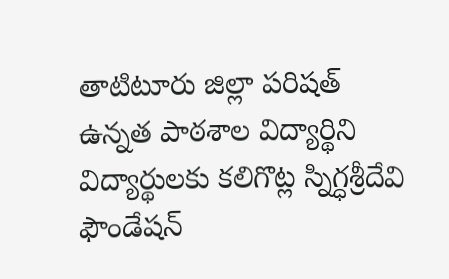తాటిటూరు జిల్లా పరిషత్ ఉన్నత పాఠశాల విద్యార్థిని విద్యార్థులకు కలిగొట్ల స్నిగ్ధశ్రీదేవి ఫౌండేషన్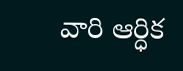వారి ఆర్ధిక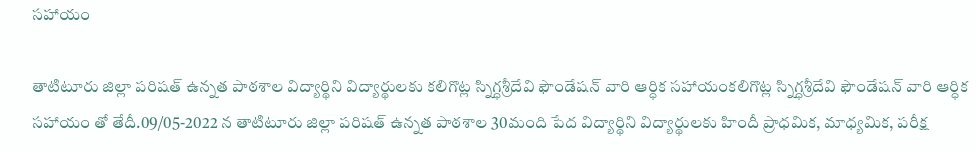సహాయం

తాటిటూరు జిల్లా పరిషత్ ఉన్నత పాఠశాల విద్యార్థిని విద్యార్థులకు కలిగొట్ల స్నిగ్ధశ్రీదేవి ఫౌండేషన్ వారి ఆర్ధిక సహాయంకలిగొట్ల స్నిగ్ధశ్రీదేవి ఫౌండేషన్ వారి ఆర్ధిక సహాయం తో తేదీ.09/05-2022 న తాటిటూరు జిల్లా పరిషత్ ఉన్నత పాఠశాల 30మంది పేద విద్యార్థిని విద్యార్థులకు హిందీ ప్రాధమిక, మాధ్యమిక, పరీక్ష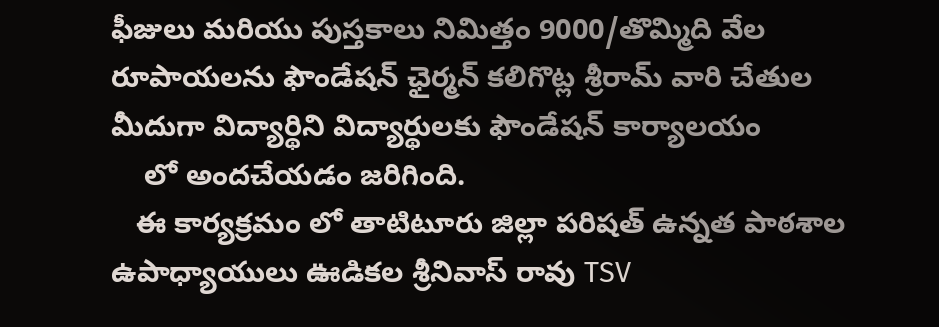ఫీజులు మరియు పుస్తకాలు నిమిత్తం 9000/తొమ్మిది వేల రూపాయలను ఫౌండేషన్ ఛైర్మన్ కలిగొట్ల శ్రీరామ్ వారి చేతుల మీదుగా విద్యార్థిని విద్యార్థులకు ఫౌండేషన్ కార్యాలయం
    లో అందచేయడం జరిగింది.
   ఈ కార్యక్రమం లో తాటిటూరు జిల్లా పరిషత్ ఉన్నత పాఠశాల ఉపాధ్యాయులు ఊడికల శ్రీనివాస్ రావు TSV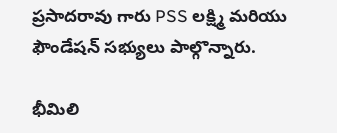ప్రసాదరావు గారు PSS లక్ష్మి మరియు ఫౌండేషన్ సభ్యులు పాల్గొన్నారు.

భీమిలి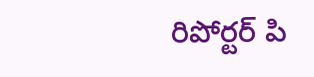రిపోర్టర్ పి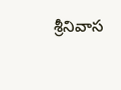శ్రీనివాస